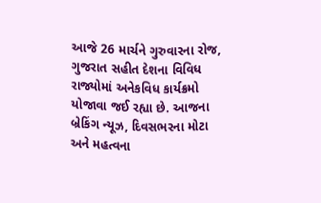આજે 26 માર્ચને ગુરુવારના રોજ, ગુજરાત સહીત દેશના વિવિધ રાજ્યોમાં અનેકવિધ કાર્યક્રમો યોજાવા જઈ રહ્યા છે. આજના બ્રેકિંગ ન્યૂઝ, દિવસભરના મોટા અને મહત્વના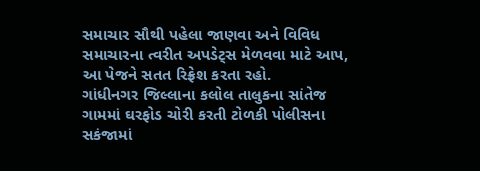સમાચાર સૌથી પહેલા જાણવા અને વિવિધ સમાચારના ત્વરીત અપડેટ્સ મેળવવા માટે આપ, આ પેજને સતત રિફ્રેશ કરતા રહો.
ગાંધીનગર જિલ્લાના કલોલ તાલુકના સાંતેજ ગામમાં ઘરફોડ ચોરી કરતી ટોળકી પોલીસના સકંજામાં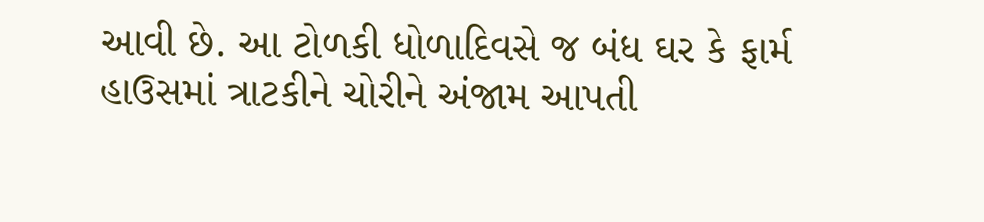આવી છે. આ ટોળકી ધોળાદિવસે જ બંધ ઘર કે ફાર્મ હાઉસમાં ત્રાટકીને ચોરીને અંજામ આપતી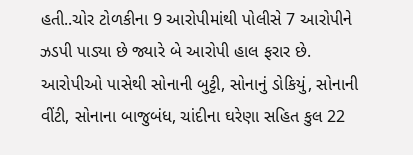હતી..ચોર ટોળકીના 9 આરોપીમાંથી પોલીસે 7 આરોપીને ઝડપી પાડ્યા છે જ્યારે બે આરોપી હાલ ફરાર છે. આરોપીઓ પાસેથી સોનાની બુટ્ટી, સોનાનું ડોકિયું, સોનાની વીંટી, સોનાના બાજુબંધ, ચાંદીના ઘરેણા સહિત કુલ 22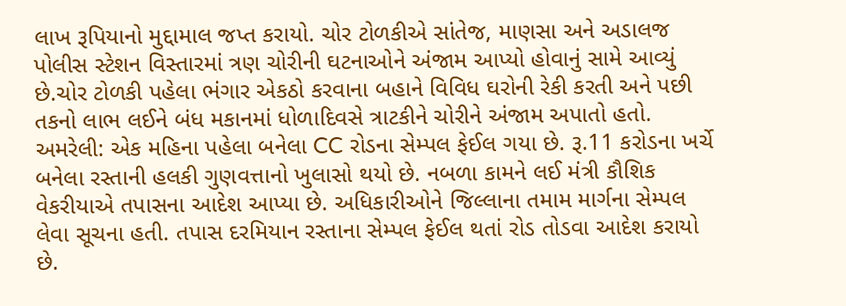લાખ રૂપિયાનો મુદ્દામાલ જપ્ત કરાયો. ચોર ટોળકીએ સાંતેજ, માણસા અને અડાલજ પોલીસ સ્ટેશન વિસ્તારમાં ત્રણ ચોરીની ઘટનાઓને અંજામ આપ્યો હોવાનું સામે આવ્યું છે.ચોર ટોળકી પહેલા ભંગાર એકઠો કરવાના બહાને વિવિધ ઘરોની રેકી કરતી અને પછી તકનો લાભ લઈને બંધ મકાનમાં ધોળાદિવસે ત્રાટકીને ચોરીને અંજામ અપાતો હતો.
અમરેલી: એક મહિના પહેલા બનેલા CC રોડના સેમ્પલ ફેઈલ ગયા છે. રૂ.11 કરોડના ખર્ચે બનેલા રસ્તાની હલકી ગુણવત્તાનો ખુલાસો થયો છે. નબળા કામને લઈ મંત્રી કૌશિક વેકરીયાએ તપાસના આદેશ આપ્યા છે. અધિકારીઓને જિલ્લાના તમામ માર્ગના સેમ્પલ લેવા સૂચના હતી. તપાસ દરમિયાન રસ્તાના સેમ્પલ ફેઈલ થતાં રોડ તોડવા આદેશ કરાયો છે.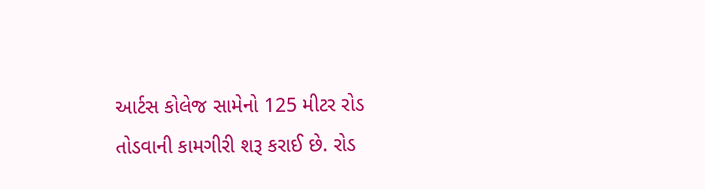આર્ટસ કોલેજ સામેનો 125 મીટર રોડ તોડવાની કામગીરી શરૂ કરાઈ છે. રોડ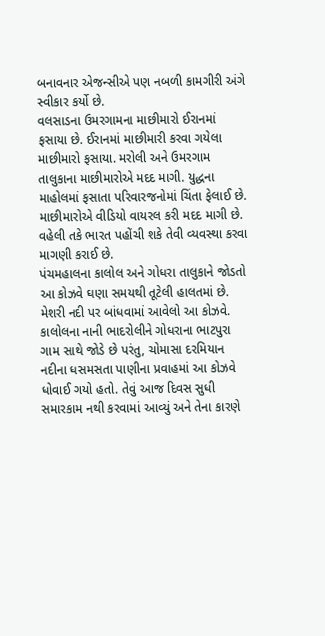બનાવનાર એજન્સીએ પણ નબળી કામગીરી અંગે સ્વીકાર કર્યો છે.
વલસાડના ઉમરગામના માછીમારો ઈરાનમાં ફસાયા છે. ઈરાનમાં માછીમારી કરવા ગયેલા માછીમારો ફસાયા. મરોલી અને ઉમરગામ તાલુકાના માછીમારોએ મદદ માગી. યુદ્ધના માહોલમાં ફસાતા પરિવારજનોમાં ચિંતા ફેલાઈ છે. માછીમારોએ વીડિયો વાયરલ કરી મદદ માગી છે. વહેલી તકે ભારત પહોંચી શકે તેવી વ્યવસ્થા કરવા માગણી કરાઈ છે.
પંચમહાલના કાલોલ અને ગોધરા તાલુકાને જોડતો આ કોઝવે ઘણા સમયથી તૂટેલી હાલતમાં છે. મેશરી નદી પર બાંધવામાં આવેલો આ કોઝવે. કાલોલના નાની ભાદરોલીને ગોધરાના ભાટપુરા ગામ સાથે જોડે છે પરંતુ, ચોમાસા દરમિયાન નદીના ધસમસતા પાણીના પ્રવાહમાં આ કોઝવે ધોવાઈ ગયો હતો. તેવું આજ દિવસ સુધી સમારકામ નથી કરવામાં આવ્યું અને તેના કારણે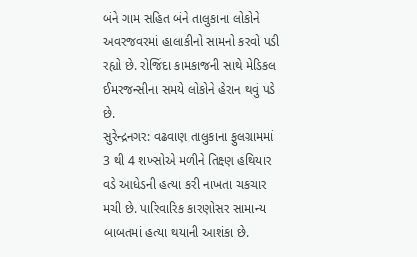બંને ગામ સહિત બંને તાલુકાના લોકોને અવરજવરમાં હાલાકીનો સામનો કરવો પડી રહ્યો છે. રોજિંદા કામકાજની સાથે મેડિકલ ઈમરજન્સીના સમયે લોકોને હેરાન થવું પડે છે.
સુરેન્દ્રનગર: વઢવાણ તાલુકાના ફુલગ્રામમાં 3 થી 4 શખ્સોએ મળીને તિક્ષ્ણ હથિયાર વડે આધેડની હત્યા કરી નાખતા ચકચાર મચી છે. પારિવારિક કારણોસર સામાન્ય બાબતમાં હત્યા થયાની આશંકા છે.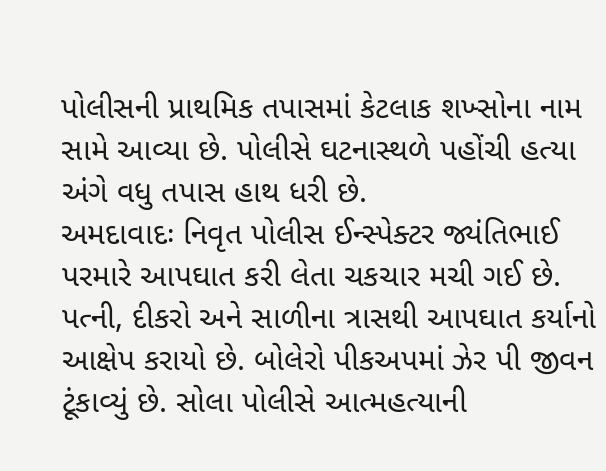પોલીસની પ્રાથમિક તપાસમાં કેટલાક શખ્સોના નામ સામે આવ્યા છે. પોલીસે ઘટનાસ્થળે પહોંચી હત્યા અંગે વધુ તપાસ હાથ ધરી છે.
અમદાવાદઃ નિવૃત પોલીસ ઈન્સ્પેક્ટર જ્યંતિભાઈ પરમારે આપઘાત કરી લેતા ચકચાર મચી ગઈ છે. પત્ની, દીકરો અને સાળીના ત્રાસથી આપઘાત કર્યાનો આક્ષેપ કરાયો છે. બોલેરો પીકઅપમાં ઝેર પી જીવન ટૂંકાવ્યું છે. સોલા પોલીસે આત્મહત્યાની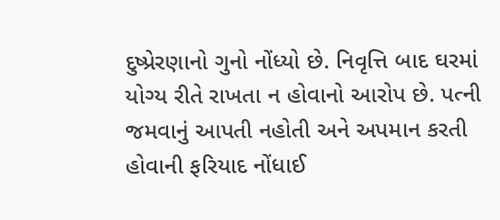દુષ્પ્રેરણાનો ગુનો નોંધ્યો છે. નિવૃત્તિ બાદ ઘરમાં યોગ્ય રીતે રાખતા ન હોવાનો આરોપ છે. પત્ની જમવાનું આપતી નહોતી અને અપમાન કરતી હોવાની ફરિયાદ નોંધાઈ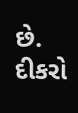છે. દીકરો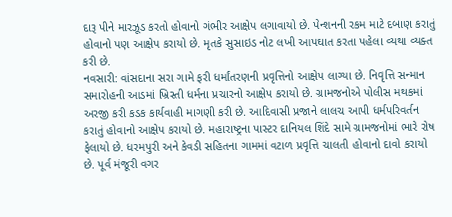દારૂ પીને મારઝૂડ કરતો હોવાનો ગંભીર આક્ષેપ લગાવાયો છે. પેન્શનની રકમ માટે દબાણ કરાતું હોવાનો પણ આક્ષેપ કરાયો છે. મૃતકે સુસાઇડ નોટ લખી આપઘાત કરતા પહેલા વ્યથા વ્યક્ત કરી છે.
નવસારી: વાંસદાના સરા ગામે ફરી ધર્માંતરણની પ્રવૃત્તિનો આક્ષેપ લાગ્યા છે. નિવૃત્તિ સન્માન સમારોહની આડમાં ખ્રિસ્તી ધર્મના પ્રચારનો આક્ષેપ કરાયો છે. ગ્રામજનોએ પોલીસ મથકમાં અરજી કરી કડક કાર્યવાહી માગણી કરી છે. આદિવાસી પ્રજાને લાલચ આપી ધર્મપરિવર્તન કરાતું હોવાનો આક્ષેપ કરાયો છે. મહારાષ્ટ્રના પાસ્ટર દાનિયલ શિંદે સામે ગ્રામજનોમાં ભારે રોષ ફેલાયો છે. ધરમપુરી અને કેવડી સહિતના ગામમાં વટાળ પ્રવૃત્તિ ચાલતી હોવાનો દાવો કરાયો છે. પૂર્વ મંજૂરી વગર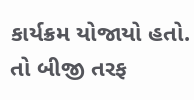કાર્યક્રમ યોજાયો હતો. તો બીજી તરફ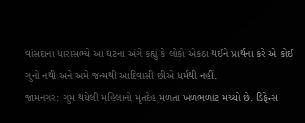વાંસદાના ધારાસભ્યે આ ઘટના અંગે કહ્યું કે લોકો એકઠા થઈને પ્રાર્થના કરે એ કોઈ ગુનો નથી અને અમે જન્મથી આદિવાસી છીએ ધર્મથી નહીં.
જામનગર: ગુમ થયેલી મહિલાનો મૃતદેહ મળતા ખળભળાટ મચ્યો છે. ડિફેન્સ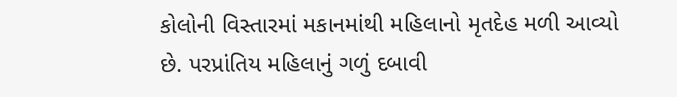કોલોની વિસ્તારમાં મકાનમાંથી મહિલાનો મૃતદેહ મળી આવ્યો છે. પરપ્રાંતિય મહિલાનું ગળું દબાવી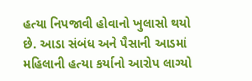હત્યા નિપજાવી હોવાનો ખુલાસો થયો છે. આડા સંબંધ અને પૈસાની આડમાં મહિલાની હત્યા કર્યાનો આરોપ લાગ્યો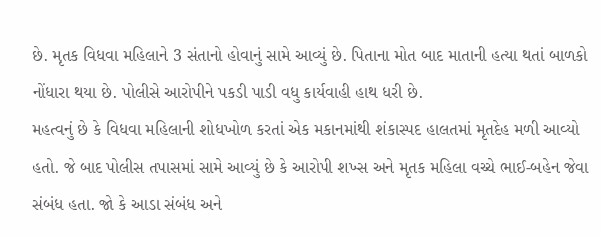છે. મૃતક વિધવા મહિલાને 3 સંતાનો હોવાનું સામે આવ્યું છે. પિતાના મોત બાદ માતાની હત્યા થતાં બાળકો નોંધારા થયા છે. પોલીસે આરોપીને પકડી પાડી વધુ કાર્યવાહી હાથ ધરી છે.
મહત્વનું છે કે વિધવા મહિલાની શોધખોળ કરતાં એક મકાનમાંથી શંકાસ્પદ હાલતમાં મૃતદેહ મળી આવ્યો હતો. જે બાદ પોલીસ તપાસમાં સામે આવ્યું છે કે આરોપી શખ્સ અને મૃતક મહિલા વચ્ચે ભાઈ-બહેન જેવા સંબંધ હતા. જો કે આડા સંબંધ અને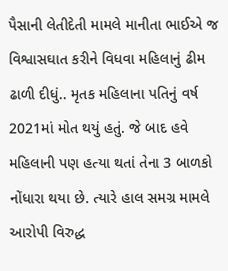પૈસાની લેતીદેતી મામલે માનીતા ભાઈએ જ વિશ્વાસઘાત કરીને વિધવા મહિલાનું ઢીમ ઢાળી દીધું.. મૃતક મહિલાના પતિનું વર્ષ 2021માં મોત થયું હતું. જે બાદ હવે મહિલાની પણ હત્યા થતાં તેના 3 બાળકો નોંધારા થયા છે. ત્યારે હાલ સમગ્ર મામલે આરોપી વિરુદ્ધ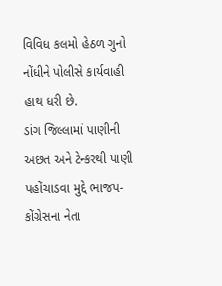વિવિધ કલમો હેઠળ ગુનો નોંધીને પોલીસે કાર્યવાહી હાથ ધરી છે.
ડાંગ જિલ્લામાં પાણીની અછત અને ટેન્કરથી પાણી પહોંચાડવા મુદ્દે ભાજપ-કોંગ્રેસના નેતા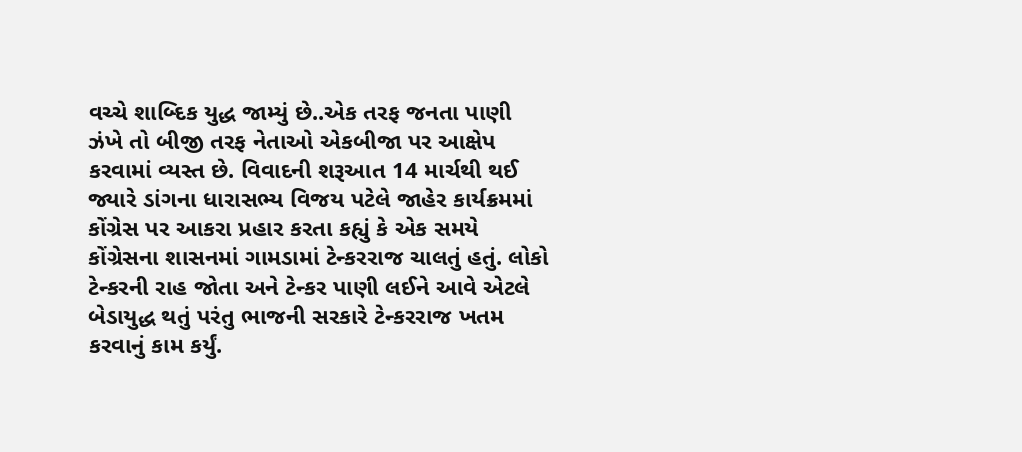વચ્ચે શાબ્દિક યુદ્ધ જામ્યું છે..એક તરફ જનતા પાણી ઝંખે તો બીજી તરફ નેતાઓ એકબીજા પર આક્ષેપ કરવામાં વ્યસ્ત છે. વિવાદની શરૂઆત 14 માર્ચથી થઈ જ્યારે ડાંગના ધારાસભ્ય વિજય પટેલે જાહેર કાર્યક્રમમાં કોંગ્રેસ પર આકરા પ્રહાર કરતા કહ્યું કે એક સમયે કોંગ્રેસના શાસનમાં ગામડામાં ટેન્કરરાજ ચાલતું હતું. લોકો ટેન્કરની રાહ જોતા અને ટેન્કર પાણી લઈને આવે એટલે બેડાયુદ્ધ થતું પરંતુ ભાજની સરકારે ટેન્કરરાજ ખતમ કરવાનું કામ કર્યું.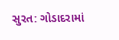સુરત: ગોડાદરામાં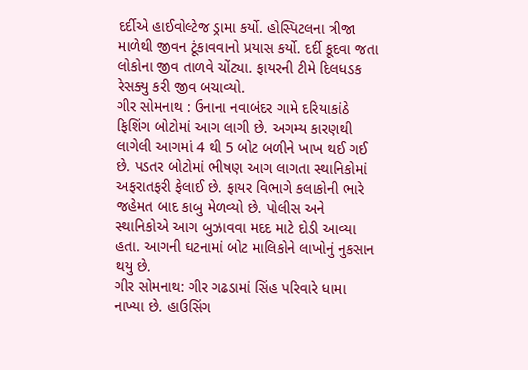દર્દીએ હાઈવોલ્ટેજ ડ્રામા કર્યો. હોસ્પિટલના ત્રીજા માળેથી જીવન ટૂંકાવવાનો પ્રયાસ કર્યો. દર્દી કૂદવા જતા લોકોના જીવ તાળવે ચોંટ્યા. ફાયરની ટીમે દિલધડક રેસક્યુ કરી જીવ બચાવ્યો.
ગીર સોમનાથ : ઉનાના નવાબંદર ગામે દરિયાકાંઠે ફિશિંગ બોટોમાં આગ લાગી છે. અગમ્ય કારણથી લાગેલી આગમાં 4 થી 5 બોટ બળીને ખાખ થઈ ગઈ છે. પડતર બોટોમાં ભીષણ આગ લાગતા સ્થાનિકોમાં અફરાતફરી ફેલાઈ છે. ફાયર વિભાગે કલાકોની ભારે જહેમત બાદ કાબુ મેળવ્યો છે. પોલીસ અને સ્થાનિકોએ આગ બુઝાવવા મદદ માટે દોડી આવ્યા હતા. આગની ઘટનામાં બોટ માલિકોને લાખોનું નુકસાન થયુ છે.
ગીર સોમનાથ: ગીર ગઢડામાં સિંહ પરિવારે ધામા નાખ્યા છે. હાઉસિંગ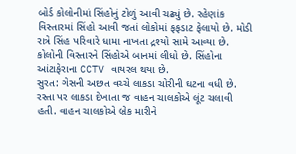બોર્ડ કોલોનીમાં સિંહોનું ટોળું આવી ચઢ્યું છે. રહેણાંક વિસ્તારમાં સિંહો આવી જતાં લોકોમાં ફફડાટ ફેલાયો છે. મોડી રાત્રે સિંહ પરિવારે ધામા નાખતા દ્રશ્યો સામે આવ્યા છે. કોલોની વિસ્તારને સિંહોએ બાનમાં લીધો છે. સિંહોના આંટાફેરાના CCTV વાયરલ થયા છે.
સુરત: ગેસની અછત વચ્ચે લાકડા ચોરીની ઘટના વધી છે. રસ્તા પર લાકડા દેખાતા જ વાહન ચાલકોએ લૂંટ ચલાવી હતી. વાહન ચાલકોએ બ્રેક મારીને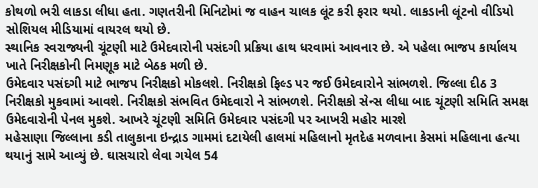કોથળો ભરી લાકડા લીધા હતા. ગણતરીની મિનિટોમાં જ વાહન ચાલક લૂંટ કરી ફરાર થયો. લાકડાની લૂંટનો વીડિયો સોશિયલ મીડિયામાં વાયરલ થયો છે.
સ્થાનિક સ્વરાજ્યની ચૂંટણી માટે ઉમેદવારોની પસંદગી પ્રક્રિયા હાથ ધરવામાં આવનાર છે. એ પહેલા ભાજપ કાર્યાલય ખાતે નિરીક્ષકોની નિમણૂક માટે બેઠક મળી છે.
ઉમેદવાર પસંદગી માટે ભાજપ નિરીક્ષકો મોકલશે. નિરીક્ષકો ફિલ્ડ પર જઈ ઉમેદવારોને સાંભળશે. જિલ્લા દીઠ 3 નિરીક્ષકો મુકવામાં આવશે. નિરીક્ષકો સંભવિત ઉમેદવારો ને સાંભળશે. નિરીક્ષકો સેન્સ લીધા બાદ ચૂંટણી સમિતિ સમક્ષ ઉમેદવારોની પેનલ મુકશે. આખરે ચૂંટણી સમિતિ ઉમેદવાર પસંદગી પર આખરી મહોર મારશે
મહેસાણા જિલ્લાના કડી તાલુકાના ઇન્દ્રાડ ગામમાં દટાયેલી હાલમાં મહિલાનો મૃતદેહ મળવાના કેસમાં મહિલાના હત્યા થયાનું સામે આવ્યું છે. ઘાસચારો લેવા ગયેલ 54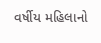વર્ષીય મહિલાનો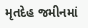મૃતદેહ જમીનમાં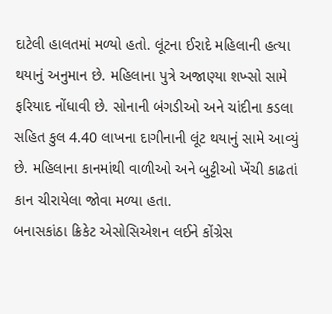દાટેલી હાલતમાં મળ્યો હતો. લૂંટના ઈરાદે મહિલાની હત્યા થયાનું અનુમાન છે. મહિલાના પુત્રે અજાણ્યા શખ્સો સામે ફરિયાદ નોંધાવી છે. સોનાની બંગડીઓ અને ચાંદીના કડલા સહિત કુલ 4.40 લાખના દાગીનાની લૂંટ થયાનું સામે આવ્યું છે. મહિલાના કાનમાંથી વાળીઓ અને બુટ્ટીઓ ખેંચી કાઢતાં કાન ચીરાયેલા જોવા મળ્યા હતા.
બનાસકાંઠા ક્રિકેટ એસોસિએશન લઈને કોંગ્રેસ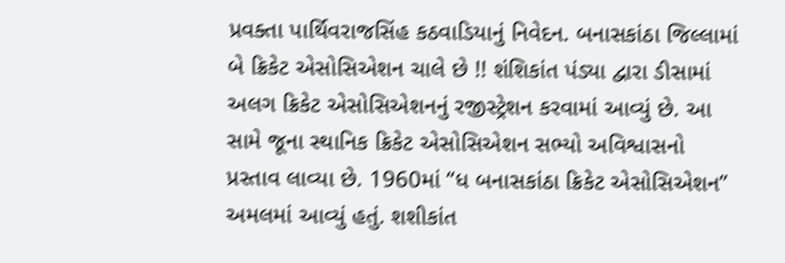પ્રવક્તા પાર્થિવરાજસિંહ કઠવાડિયાનું નિવેદન. બનાસકાંઠા જિલ્લામાં બે ક્રિકેટ એસોસિએશન ચાલે છે !! શંશિકાંત પંડ્યા દ્વારા ડીસામાં અલગ ક્રિકેટ એસોસિએશનનું રજીસ્ટ્રેશન કરવામાં આવ્યું છે. આ સામે જૂના સ્થાનિક ક્રિકેટ એસોસિએશન સભ્યો અવિશ્વાસનો પ્રસ્તાવ લાવ્યા છે. 1960માં “ધ બનાસકાંઠા ક્રિકેટ એસોસિએશન” અમલમાં આવ્યું હતું. શશીકાંત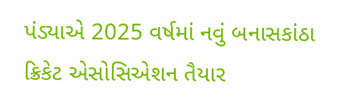પંડ્યાએ 2025 વર્ષમાં નવું બનાસકાંઠા ક્રિકેટ એસોસિએશન તૈયાર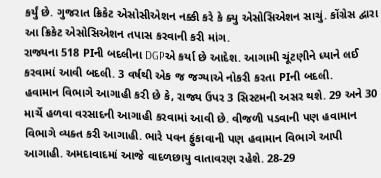કર્યું છે. ગુજરાત ક્રિકેટ એસોસીએશન નક્કી કરે કે ક્યુ એસોસિએશન સાચું. કોંગ્રેસ દ્વારા આ ક્રિકેટ એસોસિએશન તપાસ કરવાની કરી માંગ.
રાજ્યના 518 PIની બદલીના DGPએ કર્યા છે આદેશ. આગામી ચૂંટણીને ધ્યાને લઈ કરવામાં આવી બદલી. 3 વર્ષથી એક જ જગ્યાએ નોકરી કરતા PIની બદલી.
હવામાન વિભાગે આગાહી કરી છે કે, રાજ્ય ઉપર 3 સિસ્ટમની અસર થશે. 29 અને 30 માર્ચે હળવા વરસાદની આગાહી કરવામાં આવી છે. વીજળી પડવાની પણ હવામાન વિભાગે વ્યક્ત કરી આગાહી. ભારે પવન ફુંકાવાની પણ હવામાન વિભાગે આપી આગાહી. અમદાવાદમાં આજે વાદળછાયુ વાતાવરણ રહેશે. 28-29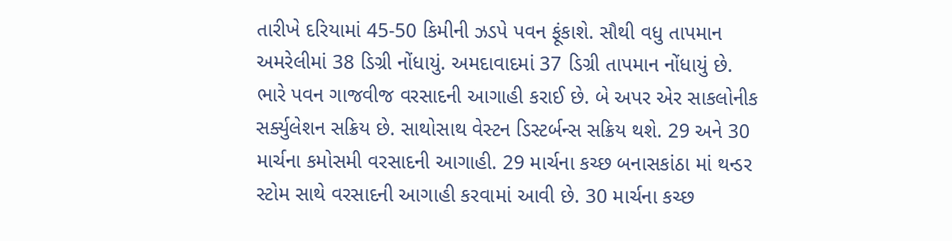તારીખે દરિયામાં 45-50 કિમીની ઝડપે પવન ફૂંકાશે. સૌથી વધુ તાપમાન અમરેલીમાં 38 ડિગ્રી નોંધાયું. અમદાવાદમાં 37 ડિગ્રી તાપમાન નોંધાયું છે. ભારે પવન ગાજવીજ વરસાદની આગાહી કરાઈ છે. બે અપર એર સાકલોનીક સર્ક્યુલેશન સક્રિય છે. સાથોસાથ વેસ્ટન ડિસ્ટર્બન્સ સક્રિય થશે. 29 અને 30 માર્ચના કમોસમી વરસાદની આગાહી. 29 માર્ચના કચ્છ બનાસકાંઠા માં થન્ડર સ્ટોમ સાથે વરસાદની આગાહી કરવામાં આવી છે. 30 માર્ચના કચ્છ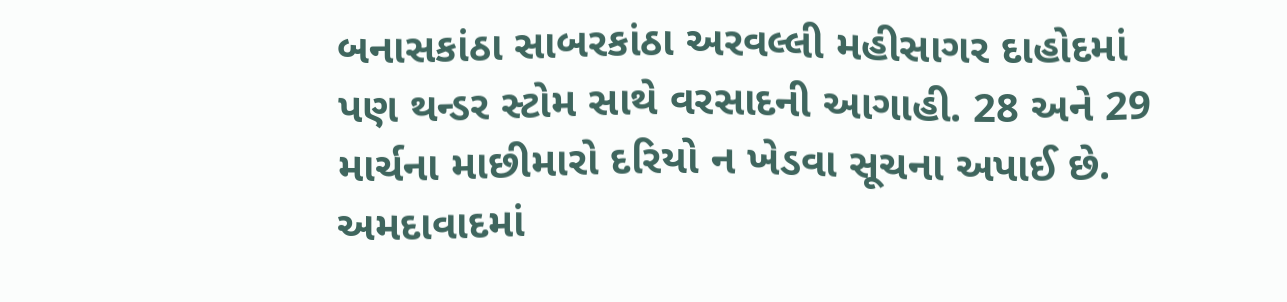બનાસકાંઠા સાબરકાંઠા અરવલ્લી મહીસાગર દાહોદમાં પણ થન્ડર સ્ટોમ સાથે વરસાદની આગાહી. 28 અને 29 માર્ચના માછીમારો દરિયો ન ખેડવા સૂચના અપાઈ છે.
અમદાવાદમાં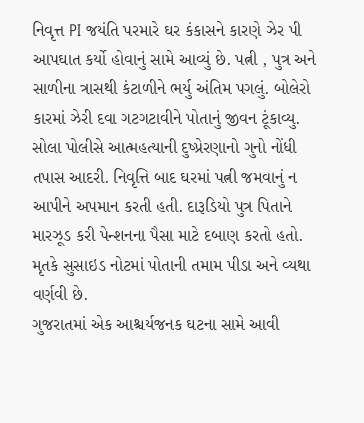નિવૃત્ત PI જયંતિ પરમારે ઘર કંકાસને કારણે ઝેર પી આપઘાત કર્યો હોવાનું સામે આવ્યું છે. પત્ની , પુત્ર અને સાળીના ત્રાસથી કંટાળીને ભર્યુ અંતિમ પગલું. બોલેરો કારમાં ઝેરી દવા ગટગટાવીને પોતાનું જીવન ટૂંકાવ્યુ.
સોલા પોલીસે આત્મહત્યાની દુષ્પ્રેરણાનો ગુનો નોંધી તપાસ આદરી. નિવૃત્તિ બાદ ઘરમાં પત્ની જમવાનું ન આપીને અપમાન કરતી હતી. દારૂડિયો પુત્ર પિતાને મારઝૂડ કરી પેન્શનના પૈસા માટે દબાણ કરતો હતો. મૃતકે સુસાઇડ નોટમાં પોતાની તમામ પીડા અને વ્યથા વર્ણવી છે.
ગુજરાતમાં એક આશ્ચર્યજનક ઘટના સામે આવી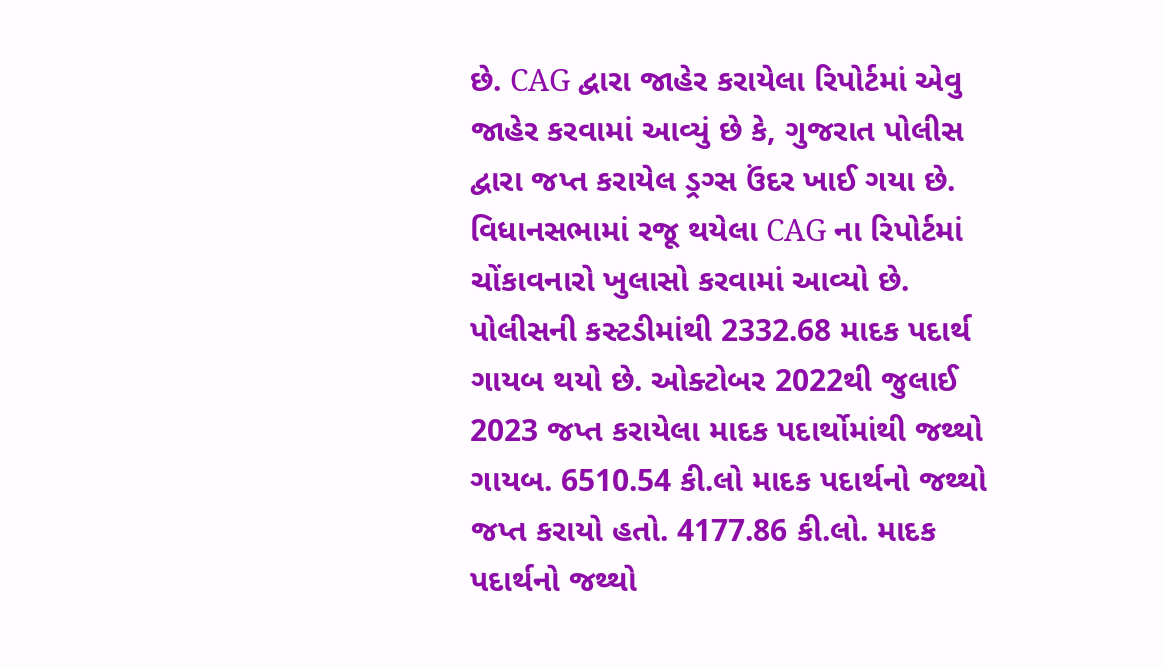છે. CAG દ્વારા જાહેર કરાયેલા રિપોર્ટમાં એવુ જાહેર કરવામાં આવ્યું છે કે, ગુજરાત પોલીસ દ્વારા જપ્ત કરાયેલ ડ્રગ્સ ઉંદર ખાઈ ગયા છે. વિધાનસભામાં રજૂ થયેલા CAG ના રિપોર્ટમાં ચોંકાવનારો ખુલાસો કરવામાં આવ્યો છે. પોલીસની કસ્ટડીમાંથી 2332.68 માદક પદાર્થ ગાયબ થયો છે. ઓક્ટોબર 2022થી જુલાઈ 2023 જપ્ત કરાયેલા માદક પદાર્થોમાંથી જથ્થો ગાયબ. 6510.54 કી.લો માદક પદાર્થનો જથ્થો જપ્ત કરાયો હતો. 4177.86 કી.લો. માદક પદાર્થનો જથ્થો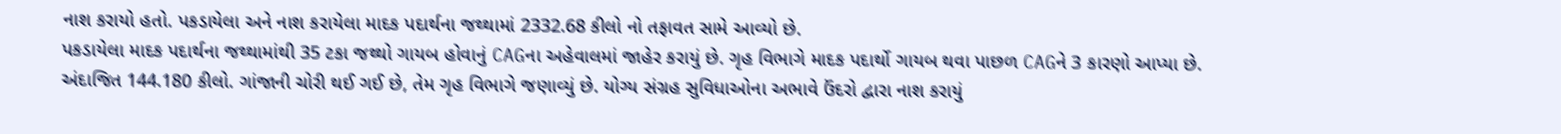નાશ કરાયો હતો. પકડાયેલા અને નાશ કરાયેલા માદક પદાર્થના જથ્થામાં 2332.68 કીલો નો તફાવત સામે આવ્યો છે.
પકડાયેલા માદક પદાર્થના જથ્થામાંથી 35 ટકા જથ્થો ગાયબ હોવાનું CAGના અહેવાલમાં જાહેર કરાયું છે. ગૃહ વિભાગે માદક પદાર્થો ગાયબ થવા પાછળ CAGને 3 કારણો આપ્યા છે. અંદાજિત 144.180 કીલો. ગાંજાની ચોરી થઈ ગઈ છે, તેમ ગૃહ વિભાગે જણાવ્યું છે. યોગ્ય સંગ્રહ સુવિધાઓના અભાવે ઉંદરો દ્વારા નાશ કરાયું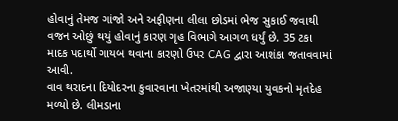હોવાનું તેમજ ગાંજો અને અફીણના લીલા છોડમાં ભેજ સુકાઈ જવાથી વજન ઓછું થયું હોવાનું કારણ ગૃહ વિભાગે આગળ ધર્યું છે. 35 ટકા માદક પદાર્થો ગાયબ થવાના કારણો ઉપર CAG દ્વારા આશંકા જતાવવામાં આવી.
વાવ થરાદના દિયોદરના કુવારવાના ખેતરમાંથી અજાણ્યા યુવકનો મૃતદેહ મળ્યો છે. લીમડાના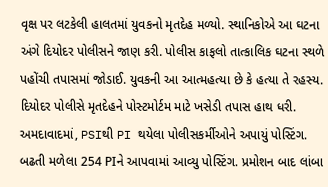વૃક્ષ પર લટકેલી હાલતમાં યુવકનો મૃતદેહ મળ્યો. સ્થાનિકોએ આ ઘટના અંગે દિયોદર પોલીસને જાણ કરી. પોલીસ કાફલો તાત્કાલિક ઘટના સ્થળે પહોંચી તપાસમાં જોડાઈ. યુવકની આ આત્મહત્યા છે કે હત્યા તે રહસ્ય. દિયોદર પોલીસે મૃતદેહને પોસ્ટમોર્ટમ માટે ખસેડી તપાસ હાથ ધરી.
અમદાવાદમાં, PSIથી PI થયેલા પોલીસકર્મીઓને અપાયું પોસ્ટિંગ. બઢતી મળેલા 254 PIને આપવામાં આવ્યુ પોસ્ટિંગ. પ્રમોશન બાદ લાંબા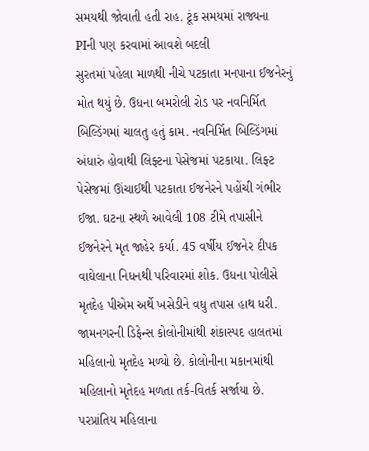સમયથી જોવાતી હતી રાહ. ટૂંક સમયમાં રાજ્યના PIની પણ કરવામાં આવશે બદલી
સુરતમાં પહેલા માળથી નીચે પટકાતા મનપાના ઈજનેરનું મોત થયું છે. ઉધના બમરોલી રોડ પર નવનિર્મિત બિલ્ડિંગમાં ચાલતુ હતું કામ. નવનિર્મિત બિલ્ડિંગમાં અંધારું હોવાથી લિફ્ટના પેસેજમાં પટકાયા. લિફ્ટ પેસેજમાં ઊંચાઈથી પટકાતા ઈજનેરને પહોંચી ગંભીર ઈજા. ઘટના સ્થળે આવેલી 108 ટીમે તપાસીને ઈજનેરને મૃત જાહેર કર્યા. 45 વર્ષીય ઈજનેર દીપક વાઘેલાના નિધનથી પરિવારમાં શોક. ઉધના પોલીસે મૃતદેહ પીએમ અર્થે ખસેડીને વધુ તપાસ હાથ ધરી.
જામનગરની ડિફેન્સ કોલોનીમાંથી શંકાસ્પદ હાલતમાં મહિલાનો મૃતદેહ મળ્યો છે. કોલોનીના મકાનમાંથી મહિલાનો મૃતેદહ મળતા તર્ક-વિતર્ક સર્જાયા છે. પરપ્રાંતિય મહિલાના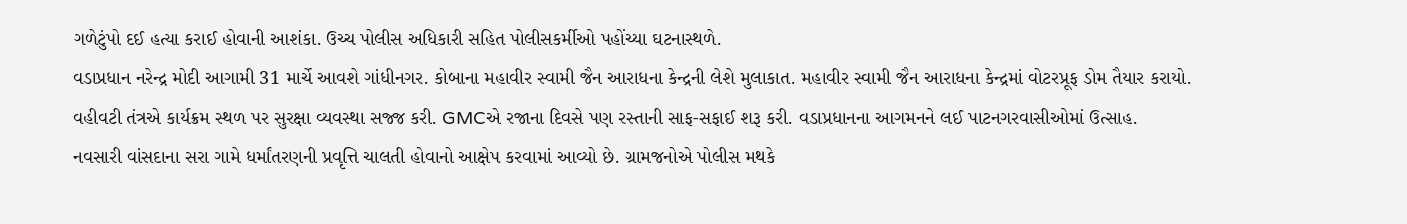ગળેટુંપો દઈ હત્યા કરાઈ હોવાની આશંકા. ઉચ્ચ પોલીસ અધિકારી સહિત પોલીસકર્મીઓ પહોંચ્યા ઘટનાસ્થળે.
વડાપ્રધાન નરેન્દ્ર મોદી આગામી 31 માર્ચે આવશે ગાંધીનગર. કોબાના મહાવીર સ્વામી જૈન આરાધના કેન્દ્રની લેશે મુલાકાત. મહાવીર સ્વામી જૈન આરાધના કેન્દ્રમાં વોટરપ્રૂફ ડોમ તૈયાર કરાયો. વહીવટી તંત્રએ કાર્યક્રમ સ્થળ પર સુરક્ષા વ્યવસ્થા સજ્જ કરી. GMCએ રજાના દિવસે પણ રસ્તાની સાફ-સફાઈ શરૂ કરી. વડાપ્રધાનના આગમનને લઈ પાટનગરવાસીઓમાં ઉત્સાહ.
નવસારી વાંસદાના સરા ગામે ધર્માંતરણની પ્રવૃત્તિ ચાલતી હોવાનો આક્ષેપ કરવામાં આવ્યો છે. ગ્રામજનોએ પોલીસ મથકે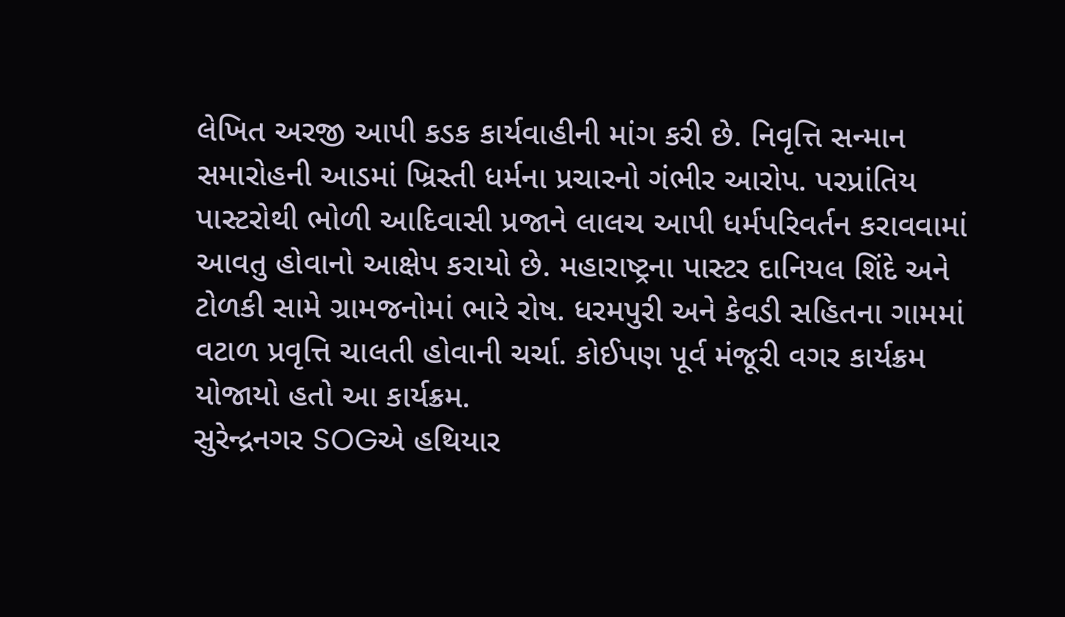લેખિત અરજી આપી કડક કાર્યવાહીની માંગ કરી છે. નિવૃત્તિ સન્માન સમારોહની આડમાં ખ્રિસ્તી ધર્મના પ્રચારનો ગંભીર આરોપ. પરપ્રાંતિય પાસ્ટરોથી ભોળી આદિવાસી પ્રજાને લાલચ આપી ધર્મપરિવર્તન કરાવવામાં આવતુ હોવાનો આક્ષેપ કરાયો છે. મહારાષ્ટ્રના પાસ્ટર દાનિયલ શિંદે અને ટોળકી સામે ગ્રામજનોમાં ભારે રોષ. ધરમપુરી અને કેવડી સહિતના ગામમાં વટાળ પ્રવૃત્તિ ચાલતી હોવાની ચર્ચા. કોઈપણ પૂર્વ મંજૂરી વગર કાર્યક્રમ યોજાયો હતો આ કાર્યક્રમ.
સુરેન્દ્રનગર SOGએ હથિયાર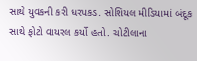સાથે યુવકની કરી ધરપકડ. સોશિયલ મીડિયામાં બંદૂક સાથે ફોટો વાયરલ કર્યો હતો. ચોટીલાના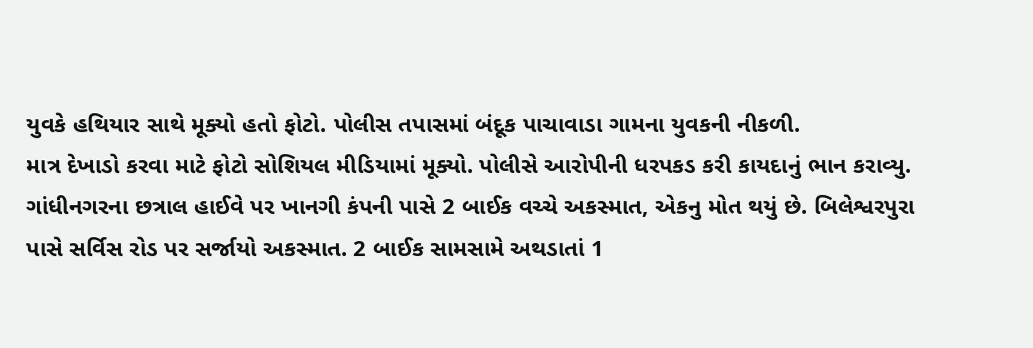યુવકે હથિયાર સાથે મૂક્યો હતો ફોટો. પોલીસ તપાસમાં બંદૂક પાચાવાડા ગામના યુવકની નીકળી.
માત્ર દેખાડો કરવા માટે ફોટો સોશિયલ મીડિયામાં મૂક્યો. પોલીસે આરોપીની ધરપકડ કરી કાયદાનું ભાન કરાવ્યુ.
ગાંધીનગરના છત્રાલ હાઈવે પર ખાનગી કંપની પાસે 2 બાઈક વચ્ચે અકસ્માત, એકનુ મોત થયું છે. બિલેશ્વરપુરા પાસે સર્વિસ રોડ પર સર્જાયો અકસ્માત. 2 બાઈક સામસામે અથડાતાં 1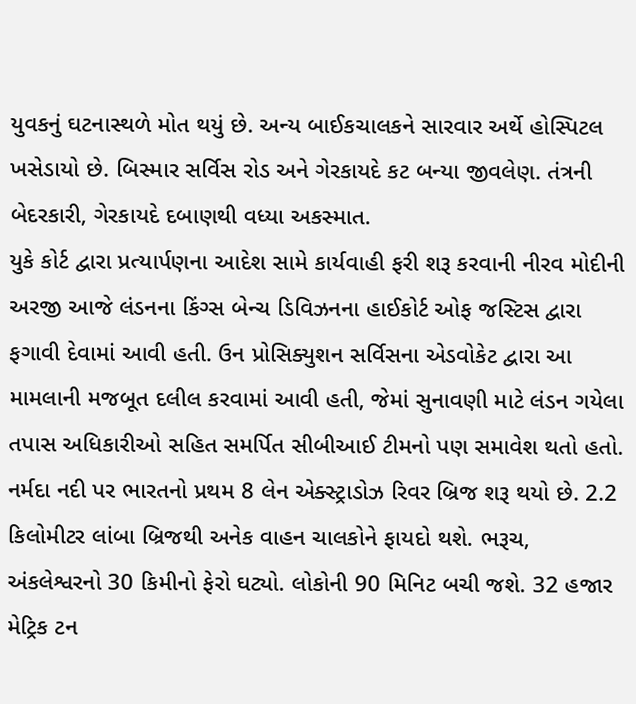યુવકનું ઘટનાસ્થળે મોત થયું છે. અન્ય બાઈકચાલકને સારવાર અર્થે હોસ્પિટલ ખસેડાયો છે. બિસ્માર સર્વિસ રોડ અને ગેરકાયદે કટ બન્યા જીવલેણ. તંત્રની બેદરકારી, ગેરકાયદે દબાણથી વધ્યા અકસ્માત.
યુકે કોર્ટ દ્વારા પ્રત્યાર્પણના આદેશ સામે કાર્યવાહી ફરી શરૂ કરવાની નીરવ મોદીની અરજી આજે લંડનના કિંગ્સ બેન્ચ ડિવિઝનના હાઈકોર્ટ ઓફ જસ્ટિસ દ્વારા ફગાવી દેવામાં આવી હતી. ઉન પ્રોસિક્યુશન સર્વિસના એડવોકેટ દ્વારા આ મામલાની મજબૂત દલીલ કરવામાં આવી હતી, જેમાં સુનાવણી માટે લંડન ગયેલા તપાસ અધિકારીઓ સહિત સમર્પિત સીબીઆઈ ટીમનો પણ સમાવેશ થતો હતો.
નર્મદા નદી પર ભારતનો પ્રથમ 8 લેન એક્સ્ટ્રાડોઝ રિવર બ્રિજ શરૂ થયો છે. 2.2 કિલોમીટર લાંબા બ્રિજથી અનેક વાહન ચાલકોને ફાયદો થશે. ભરૂચ, અંકલેશ્વરનો 30 કિમીનો ફેરો ઘટ્યો. લોકોની 90 મિનિટ બચી જશે. 32 હજાર મેટ્રિક ટન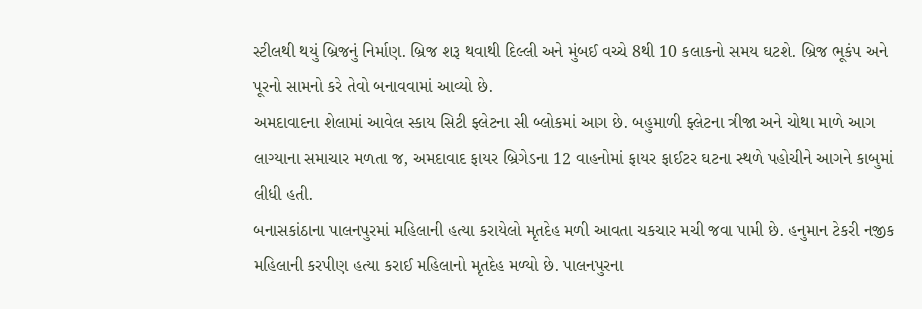સ્ટીલથી થયું બ્રિજનું નિર્માણ. બ્રિજ શરૂ થવાથી દિલ્લી અને મુંબઈ વચ્ચે 8થી 10 કલાકનો સમય ઘટશે. બ્રિજ ભૂકંપ અને પૂરનો સામનો કરે તેવો બનાવવામાં આવ્યો છે.
અમદાવાદના શેલામાં આવેલ સ્કાય સિટી ફ્લેટના સી બ્લોકમાં આગ છે. બહુમાળી ફ્લેટના ત્રીજા અને ચોથા માળે આગ લાગ્યાના સમાચાર મળતા જ, અમદાવાદ ફાયર બ્રિગેડના 12 વાહનોમાં ફાયર ફાઈટર ઘટના સ્થળે પહોચીને આગને કાબુમાં લીધી હતી.
બનાસકાંઠાના પાલનપુરમાં મહિલાની હત્યા કરાયેલો મૃતદેહ મળી આવતા ચકચાર મચી જવા પામી છે. હનુમાન ટેકરી નજીક મહિલાની કરપીણ હત્યા કરાઈ મહિલાનો મૃતદેહ મળ્યો છે. પાલનપુરના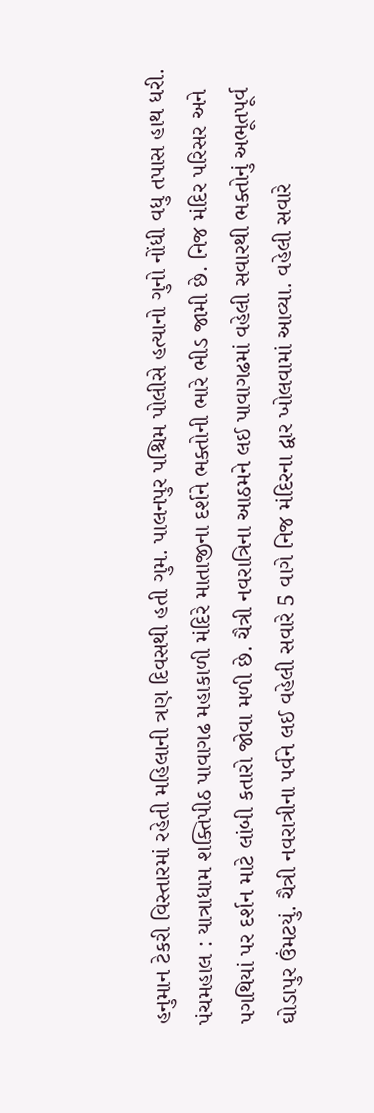હનુમાન ટેકરી વિસ્તારમાં રહેતી મહિલાની ત્રણ દિવસથી હતી ગુમ. પાલનપુર પશ્ચિમ પોલીસે હત્યાનો ગુનો નોંધી વધુ તપાસ હાથ ધરી.
પંચમહાલ : યાત્રાધામ શક્તિપીઠ પાવાગઢ મહાકાળી મંદિરે માતાજીના દર્શને ભક્તોની ભારે ભીડ જામી છે. નિજ મંદિર પરિસર અને પગથિયાં પર દર્શન માટે લાંબી કતારો જોવા મળી છે. ચૈત્રી નવરાત્રિના આઠમને લઈ પાવાગઢમાં વહેલી સવારથી ભક્તોનું અભૂતપૂર્વ ઘોડાપુર ઉંમટયું. ચૈત્રી નવરાત્રીના પર્વને લઈ વહેલી સવારે 5 વાગે નિજ મંદિરના દ્વાર ખોલવામાં આવ્યા. વહેલી સવારે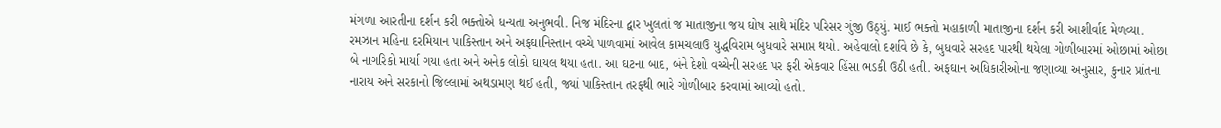મંગળા આરતીના દર્શન કરી ભક્તોએ ધન્યતા અનુભવી. નિજ મંદિરના દ્વાર ખુલતાં જ માતાજીના જય ઘોષ સાથે મંદિર પરિસર ગુંજી ઉઠ્યું. માઈ ભક્તો મહાકાળી માતાજીના દર્શન કરી આશીર્વાદ મેળવ્યા.
રમઝાન મહિના દરમિયાન પાકિસ્તાન અને અફઘાનિસ્તાન વચ્ચે પાળવામાં આવેલ કામચલાઉ યુદ્ધવિરામ બુધવારે સમાપ્ત થયો. અહેવાલો દર્શાવે છે કે, બુધવારે સરહદ પારથી થયેલા ગોળીબારમાં ઓછામાં ઓછા બે નાગરિકો માર્યા ગયા હતા અને અનેક લોકો ઘાયલ થયા હતા. આ ઘટના બાદ, બંને દેશો વચ્ચેની સરહદ પર ફરી એકવાર હિંસા ભડકી ઉઠી હતી. અફઘાન અધિકારીઓના જણાવ્યા અનુસાર, કુનાર પ્રાંતના નારાય અને સરકાનો જિલ્લામાં અથડામણ થઈ હતી, જ્યાં પાકિસ્તાન તરફથી ભારે ગોળીબાર કરવામાં આવ્યો હતો.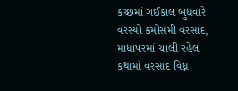કચ્છમાં ગઈકાલ બુધવારે વરસ્યો કમોસમી વરસાદ, માધાપરમાં ચાલી રહેલ કથામાં વરસાદ વિધ્ન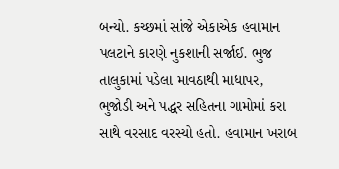બન્યો. કચ્છમાં સાંજે એકાએક હવામાન પલટાને કારણે નુકશાની સર્જાઈ. ભુજ તાલુકામાં પડેલા માવઠાથી માધાપર, ભુજોડી અને પદ્ધર સહિતના ગામોમાં કરા સાથે વરસાદ વરસ્યો હતો. હવામાન ખરાબ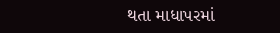થતા માધાપરમાં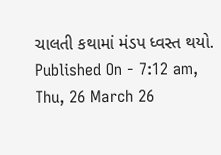ચાલતી કથામાં મંડપ ધ્વસ્ત થયો.
Published On - 7:12 am, Thu, 26 March 26